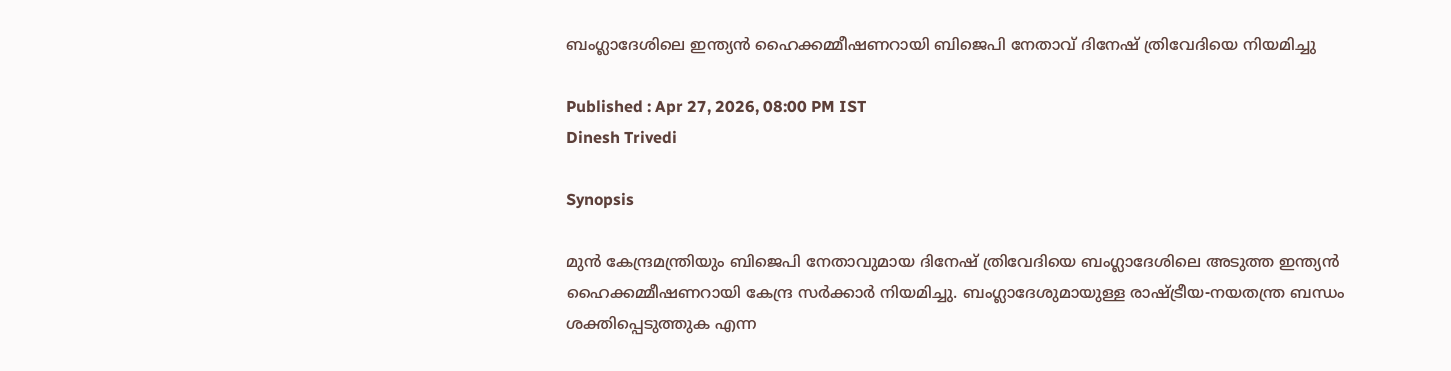ബംഗ്ലാദേശിലെ ഇന്ത്യൻ ഹൈക്കമ്മീഷണറായി ബിജെപി നേതാവ് ദിനേഷ് ത്രിവേദിയെ നിയമിച്ചു

Published : Apr 27, 2026, 08:00 PM IST
Dinesh Trivedi

Synopsis

മുൻ കേന്ദ്രമന്ത്രിയും ബിജെപി നേതാവുമായ ദിനേഷ് ത്രിവേദിയെ ബംഗ്ലാദേശിലെ അടുത്ത ഇന്ത്യൻ ഹൈക്കമ്മീഷണറായി കേന്ദ്ര സർക്കാർ നിയമിച്ചു. ബംഗ്ലാദേശുമായുള്ള രാഷ്ട്രീയ-നയതന്ത്ര ബന്ധം ശക്തിപ്പെടുത്തുക എന്ന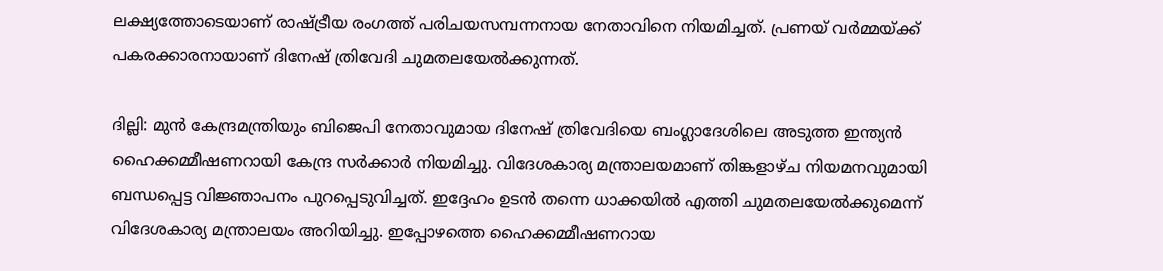ലക്ഷ്യത്തോടെയാണ് രാഷ്ട്രീയ രംഗത്ത് പരിചയസമ്പന്നനായ നേതാവിനെ നിയമിച്ചത്. പ്രണയ് വർമ്മയ്ക്ക് പകരക്കാരനായാണ് ദിനേഷ് ത്രിവേദി ചുമതലയേൽക്കുന്നത്.

ദില്ലി: മുൻ കേന്ദ്രമന്ത്രിയും ബിജെപി നേതാവുമായ ദിനേഷ് ത്രിവേദിയെ ബംഗ്ലാദേശിലെ അടുത്ത ഇന്ത്യൻ ഹൈക്കമ്മീഷണറായി കേന്ദ്ര സർക്കാർ നിയമിച്ചു. വിദേശകാര്യ മന്ത്രാലയമാണ് തിങ്കളാഴ്ച നിയമനവുമായി ബന്ധപ്പെട്ട വിജ്ഞാപനം പുറപ്പെടുവിച്ചത്. ഇദ്ദേഹം ഉടൻ തന്നെ ധാക്കയിൽ എത്തി ചുമതലയേൽക്കുമെന്ന് വിദേശകാര്യ മന്ത്രാലയം അറിയിച്ചു. ഇപ്പോഴത്തെ ഹൈക്കമ്മീഷണറായ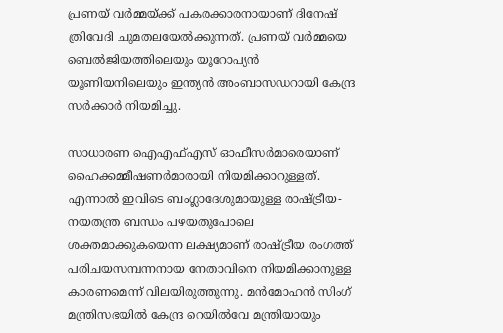പ്രണയ് വർമ്മയ്ക്ക് പകരക്കാരനായാണ് ദിനേഷ് ത്രിവേദി ചുമതലയേൽക്കുന്നത്. പ്രണയ് വർമ്മയെ ബെൽജിയത്തിലെയും യൂറോപ്യൻ യൂണിയനിലെയും ഇന്ത്യൻ അംബാസഡറായി കേന്ദ്ര സർക്കാർ നിയമിച്ചു.

സാധാരണ ഐഎഫ്എസ് ഓഫീസർമാരെയാണ് ഹൈക്കമ്മീഷണർമാരായി നിയമിക്കാറുള്ളത്. എന്നാൽ ഇവിടെ ബംഗ്ലാദേശുമായുള്ള രാഷ്ട്രീയ-നയതന്ത്ര ബന്ധം പഴയതുപോലെ ശക്തമാക്കുകയെന്ന ലക്ഷ്യമാണ് രാഷ്ട്രീയ രംഗത്ത് പരിചയസമ്പന്നനായ നേതാവിനെ നിയമിക്കാനുള്ള കാരണമെന്ന് വിലയിരുത്തുന്നു. മൻമോഹൻ സിംഗ് മന്ത്രിസഭയിൽ കേന്ദ്ര റെയിൽവേ മന്ത്രിയായും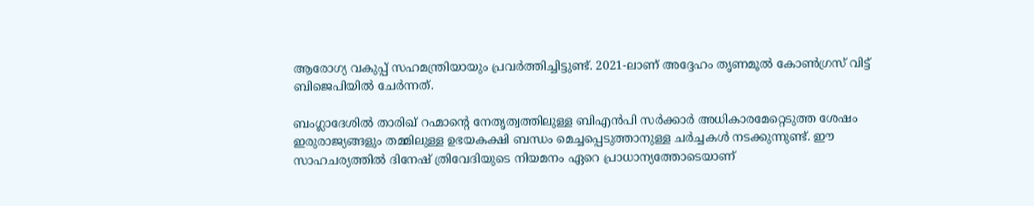ആരോഗ്യ വകുപ്പ് സഹമന്ത്രിയായും പ്രവർത്തിച്ചിട്ടുണ്ട്. 2021-ലാണ് അദ്ദേഹം തൃണമൂൽ കോൺഗ്രസ് വിട്ട് ബിജെപിയിൽ ചേർന്നത്.

ബംഗ്ലാദേശിൽ താരിഖ് റഹ്മാന്റെ നേതൃത്വത്തിലുള്ള ബിഎൻപി സർക്കാർ അധികാരമേറ്റെടുത്ത ശേഷം ഇരുരാജ്യങ്ങളും തമ്മിലുള്ള ഉഭയകക്ഷി ബന്ധം മെച്ചപ്പെടുത്താനുള്ള ചർച്ചകൾ നടക്കുന്നുണ്ട്. ഈ സാഹചര്യത്തിൽ ദിനേഷ് ത്രിവേദിയുടെ നിയമനം ഏറെ പ്രാധാന്യത്തോടെയാണ്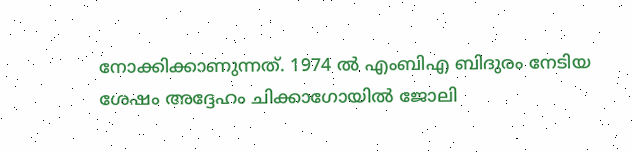നോക്കിക്കാണുന്നത്. 1974 ൽ എംബിഎ ബിദുരം നേടിയ ശേഷം അദ്ദേഹം ചിക്കാഗോയിൽ ജോലി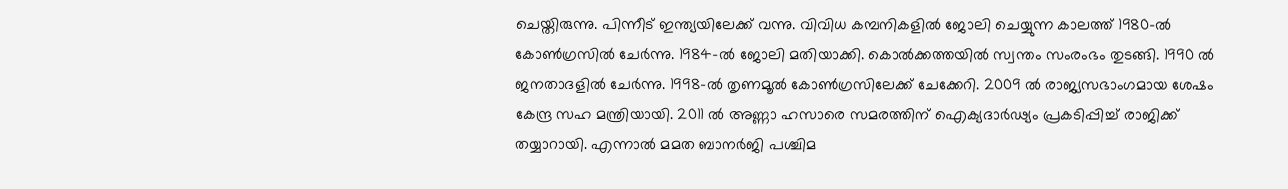ചെയ്തിരുന്നു. പിന്നീട് ഇന്ത്യയിലേക്ക് വന്നു. വിവിധ കമ്പനികളിൽ ജോലി ചെയ്യുന്ന കാലത്ത് 1980-ൽ കോൺഗ്രസിൽ ചേർന്നു. 1984-ൽ ജോലി മതിയാക്കി. കൊൽക്കത്തയിൽ സ്വന്തം സംരംഭം തുടങ്ങി. 1990 ൽ ജനതാദളിൽ ചേർന്നു. 1998-ൽ തൃണമൂൽ കോൺഗ്രസിലേക്ക് ചേക്കേറി. 2009 ൽ രാജ്യസഭാംഗമായ ശേഷം കേന്ദ്ര സഹ മന്ത്രിയായി. 2011 ൽ അണ്ണാ ഹസാരെ സമരത്തിന് ഐക്യദാർഢ്യം പ്രകടിപ്പിച്ച് രാജിക്ക് തയ്യാറായി. എന്നാൽ മമത ബാനർജി പശ്ചിമ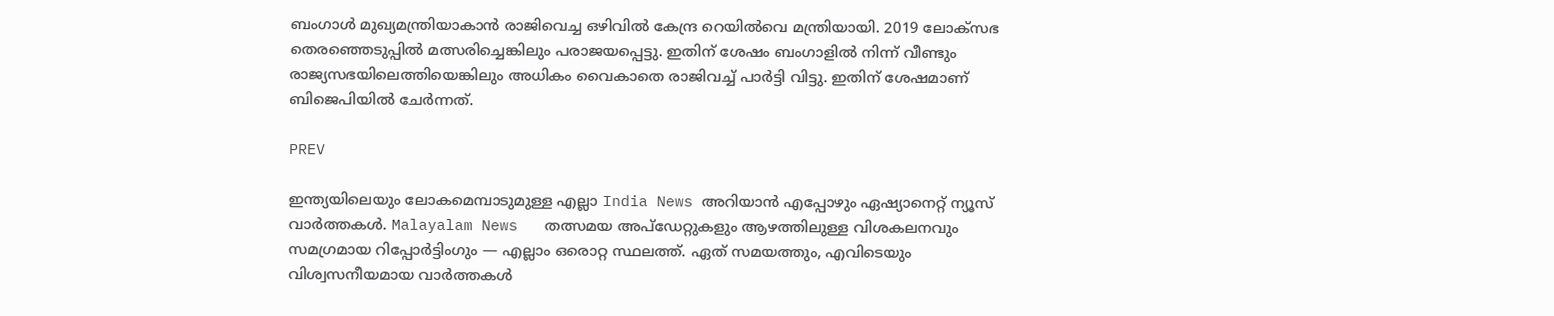ബംഗാൾ മുഖ്യമന്ത്രിയാകാൻ രാജിവെച്ച ഒഴിവിൽ കേന്ദ്ര റെയിൽവെ മന്ത്രിയായി. 2019 ലോക്സഭ തെരഞ്ഞെടുപ്പിൽ മത്സരിച്ചെങ്കിലും പരാജയപ്പെട്ടു. ഇതിന് ശേഷം ബംഗാളിൽ നിന്ന് വീണ്ടും രാജ്യസഭയിലെത്തിയെങ്കിലും അധികം വൈകാതെ രാജിവച്ച് പാർട്ടി വിട്ടു. ഇതിന് ശേഷമാണ് ബിജെപിയിൽ ചേർന്നത്.

PREV

ഇന്ത്യയിലെയും ലോകമെമ്പാടുമുള്ള എല്ലാ India News അറിയാൻ എപ്പോഴും ഏഷ്യാനെറ്റ് ന്യൂസ് വാർത്തകൾ. Malayalam News   തത്സമയ അപ്‌ഡേറ്റുകളും ആഴത്തിലുള്ള വിശകലനവും സമഗ്രമായ റിപ്പോർട്ടിംഗും — എല്ലാം ഒരൊറ്റ സ്ഥലത്ത്. ഏത് സമയത്തും, എവിടെയും വിശ്വസനീയമായ വാർത്തകൾ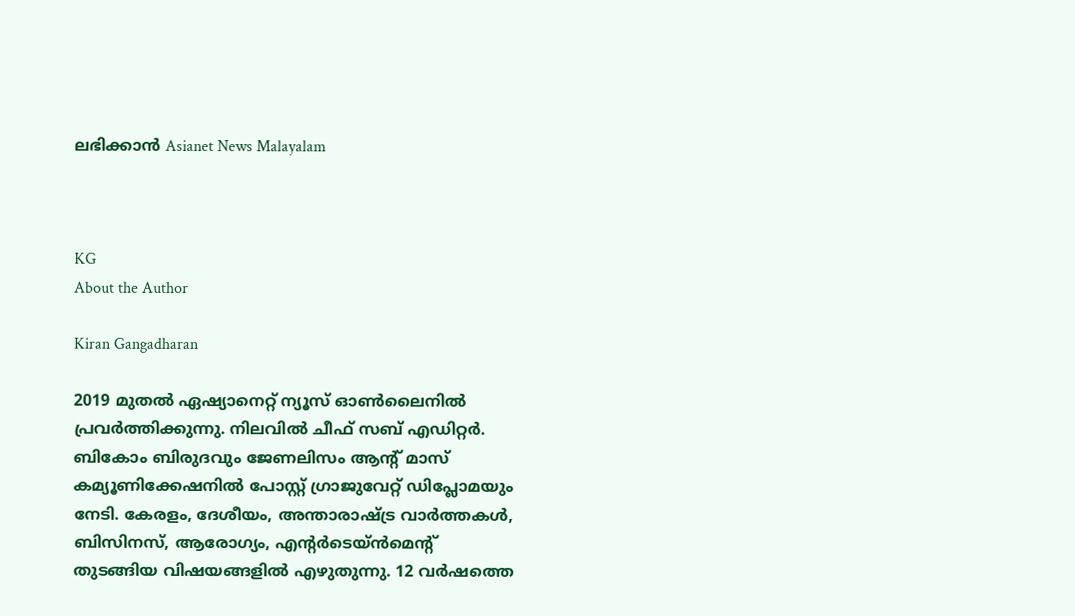ലഭിക്കാൻ Asianet News Malayalam



KG
About the Author

Kiran Gangadharan

2019 മുതല്‍ ഏഷ്യാനെറ്റ് ന്യൂസ് ഓണ്‍ലൈനില്‍ പ്രവര്‍ത്തിക്കുന്നു. നിലവില്‍ ചീഫ് സബ് എഡിറ്റർ. ബികോം ബിരുദവും ജേണലിസം ആൻ്റ് മാസ് കമ്യൂണിക്കേഷനിൽ പോസ്റ്റ് ഗ്രാജുവേറ്റ് ഡിപ്ലോമയും നേടി. കേരളം, ദേശീയം, അന്താരാഷ്ട്ര വാര്‍ത്തകള്‍, ബിസിനസ്, ആരോഗ്യം, എന്റർടെയ്ൻമെൻ്റ് തുടങ്ങിയ വിഷയങ്ങളില്‍ എഴുതുന്നു. 12 വര്‍ഷത്തെ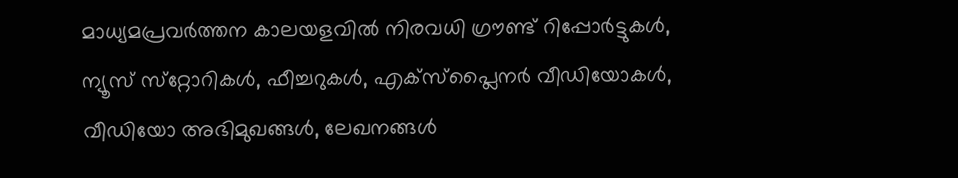മാധ്യമപ്രവര്‍ത്തന കാലയളവില്‍ നിരവധി ഗ്രൗണ്ട് റിപ്പോര്‍ട്ടുകള്‍, ന്യൂസ് സ്‌റ്റോറികള്‍, ഫീച്ചറുകള്‍, എക്‌സ്‌പ്ലൈന‍ർ വീഡിയോകൾ, വീഡിയോ അഭിമുഖങ്ങള്‍, ലേഖനങ്ങള്‍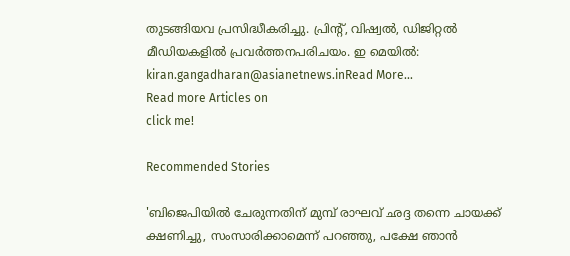തുടങ്ങിയവ പ്രസിദ്ധീകരിച്ചു. പ്രിന്റ്, വിഷ്വല്‍, ഡിജിറ്റല്‍ മീഡിയകളില്‍ പ്രവര്‍ത്തനപരിചയം. ഇ മെയില്‍: kiran.gangadharan@asianetnews.inRead More...
Read more Articles on
click me!

Recommended Stories

'ബിജെപിയിൽ ചേരുന്നതിന് മുമ്പ് രാഘവ് ഛദ്ദ തന്നെ ചായക്ക് ക്ഷണിച്ചു, സംസാരിക്കാമെന്ന് പറഞ്ഞു, പക്ഷേ ഞാൻ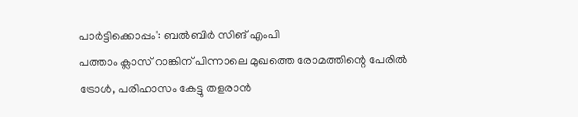പാർട്ടിക്കൊപ്പം': ബൽബിർ സിങ് എംപി
പത്താം ക്ലാസ് റാങ്കിന് പിന്നാലെ മുഖത്തെ രോമത്തിന്റെ പേരിൽ ട്രോൾ, പരിഹാസം കേട്ടു തളരാൻ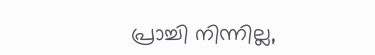പ്രാച്ചി നിന്നില്ല,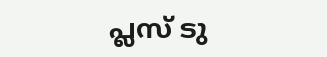പ്ലസ് ടു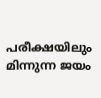പരീക്ഷയിലും മിന്നുന്ന ജയം